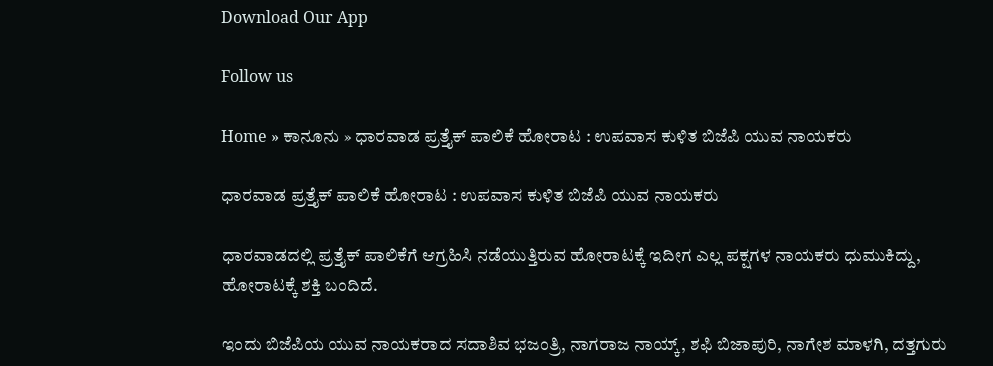Download Our App

Follow us

Home » ಕಾನೂನು » ಧಾರವಾಡ ಪ್ರತ್ತೈಕ್ ಪಾಲಿಕೆ ಹೋರಾಟ : ಉಪವಾಸ ಕುಳಿತ ಬಿಜೆಪಿ ಯುವ ನಾಯಕರು

ಧಾರವಾಡ ಪ್ರತ್ತೈಕ್ ಪಾಲಿಕೆ ಹೋರಾಟ : ಉಪವಾಸ ಕುಳಿತ ಬಿಜೆಪಿ ಯುವ ನಾಯಕರು

ಧಾರವಾಡದಲ್ಲಿ ಪ್ರತ್ತೈಕ್ ಪಾಲಿಕೆಗೆ ಆಗ್ರಹಿಸಿ ನಡೆಯುತ್ತಿರುವ ಹೋರಾಟಕ್ಕೆ ಇದೀಗ ಎಲ್ಲ ಪಕ್ಷಗಳ ನಾಯಕರು ಧುಮುಕಿದ್ದು, ಹೋರಾಟಕ್ಕೆ ಶಕ್ತಿ ಬಂದಿದೆ.

ಇಂದು ಬಿಜೆಪಿಯ ಯುವ ನಾಯಕರಾದ ಸದಾಶಿವ ಭಜಂತ್ರಿ, ನಾಗರಾಜ ನಾಯ್ಕ್, ಶಫಿ ಬಿಜಾಪುರಿ, ನಾಗೇಶ ಮಾಳಗಿ, ದತ್ತಗುರು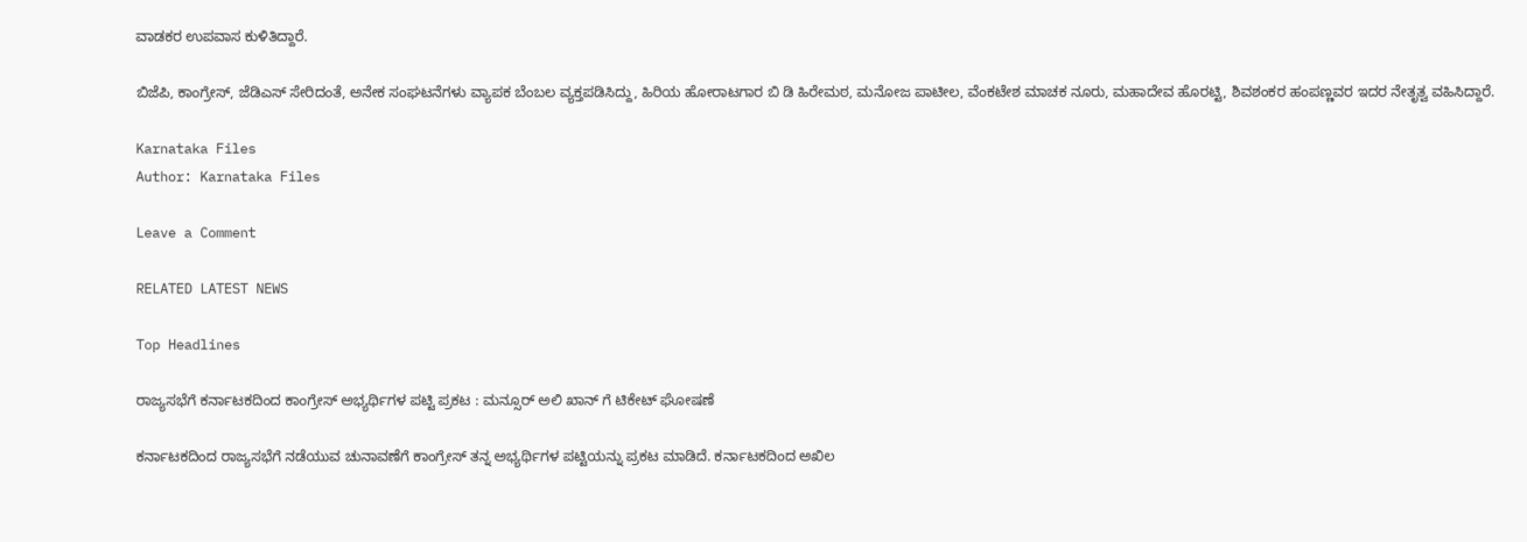ವಾಡಕರ ಉಪವಾಸ ಕುಳಿತಿದ್ದಾರೆ.

ಬಿಜೆಪಿ, ಕಾಂಗ್ರೇಸ್, ಜೆಡಿಎಸ್ ಸೇರಿದಂತೆ, ಅನೇಕ ಸಂಘಟನೆಗಳು ವ್ಯಾಪಕ ಬೆಂಬಲ ವ್ಯಕ್ತಪಡಿಸಿದ್ದು, ಹಿರಿಯ ಹೋರಾಟಗಾರ ಬಿ ಡಿ ಹಿರೇಮಠ, ಮನೋಜ ಪಾಟೀಲ, ವೆಂಕಟೇಶ ಮಾಚಕ ನೂರು, ಮಹಾದೇವ ಹೊರಟ್ಟಿ, ಶಿವಶಂಕರ ಹಂಪಣ್ಣವರ ಇದರ ನೇತೃತ್ವ ವಹಿಸಿದ್ದಾರೆ.

Karnataka Files
Author: Karnataka Files

Leave a Comment

RELATED LATEST NEWS

Top Headlines

ರಾಜ್ಯಸಭೆಗೆ ಕರ್ನಾಟಕದಿಂದ ಕಾಂಗ್ರೇಸ್ ಅಭ್ಯರ್ಥಿಗಳ ಪಟ್ಟಿ ಪ್ರಕಟ : ಮನ್ಸೂರ್ ಅಲಿ ಖಾನ್ ಗೆ ಟಿಕೇಟ್ ಘೋಷಣೆ

ಕರ್ನಾಟಕದಿಂದ ರಾಜ್ಯಸಭೆಗೆ ನಡೆಯುವ ಚುನಾವಣೆಗೆ ಕಾಂಗ್ರೇಸ್ ತನ್ನ ಅಭ್ಯರ್ಥಿಗಳ ಪಟ್ಟಿಯನ್ನು ಪ್ರಕಟ ಮಾಡಿದೆ. ಕರ್ನಾಟಕದಿಂದ ಅಖಿಲ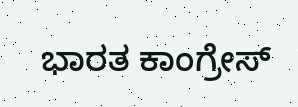ಭಾರತ ಕಾಂಗ್ರೇಸ್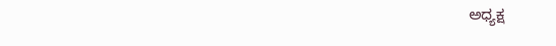ಅಧ್ಯಕ್ಷ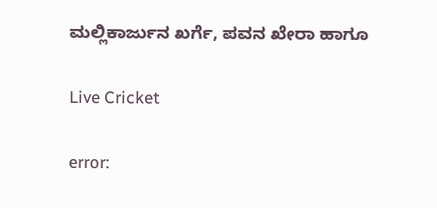ಮಲ್ಲಿಕಾರ್ಜುನ ಖರ್ಗೆ, ಪವನ ಖೇರಾ ಹಾಗೂ

Live Cricket

error: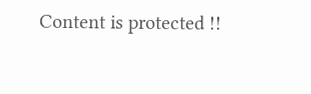Content is protected !!